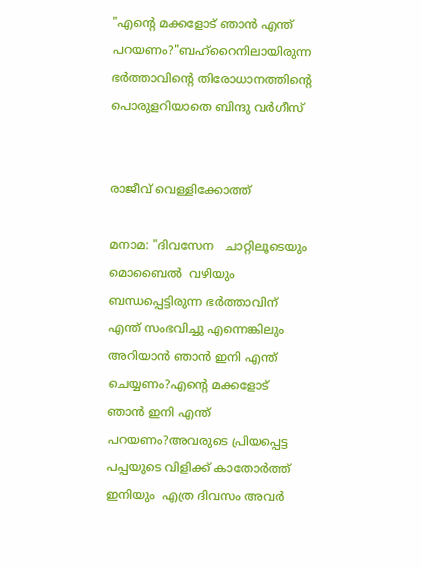"എന്റെ മക്കളോട് ഞാൻ എന്ത് പറയണം?"ബഹ്റൈനിലായിരുന്ന ഭർത്താവിന്റെ തിരോധാനത്തിന്റെ പൊരുളറിയാതെ ബിന്ദു വർഗീസ്


രാജീവ് വെള്ളിക്കോത്ത്

മനാമ: "ദിവസേന   ചാറ്റിലൂടെയും  മൊബൈൽ  വഴിയും ബന്ധപ്പെട്ടിരുന്ന ഭർത്താവിന് എന്ത് സംഭവിച്ചു എന്നെങ്കിലും അറിയാൻ ഞാൻ ഇനി എന്ത് ചെയ്യണം?എന്റെ മക്കളോട് ഞാൻ ഇനി എന്ത് പറയണം?അവരുടെ പ്രിയപ്പെട്ട  പപ്പയുടെ വിളിക്ക് കാതോർത്ത് ഇനിയും  എത്ര ദിവസം അവർ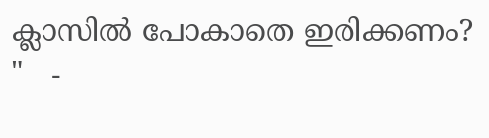ക്ലാസിൽ പോകാതെ ഇരിക്കണം? "   -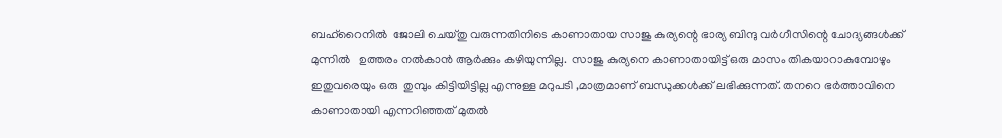ബഹ്‌റൈനിൽ  ജോലി ചെയ്തു വരുന്നതിനിടെ കാണാതായ സാജു കുര്യന്റെ ഭാര്യ ബിന്ദു വർഗീസിന്റെ ചോദ്യങ്ങൾക്ക് മുന്നിൽ   ഉത്തരം നൽകാൻ ആർക്കും കഴിയുന്നില്ല.  സാജു കുര്യനെ കാണാതായിട്ട് ഒരു മാസം തികയാറാകുമ്പോഴും  ഇതുവരെയും ഒരു  തുമ്പും കിട്ടിയിട്ടില്ല എന്നുള്ള മറുപടി ,മാത്രമാണ് ബന്ധുക്കൾക്ക് ലഭിക്കുന്നത്. തനറെ ഭർത്താവിനെ കാണാതായി എന്നറിഞ്ഞത് മുതൽ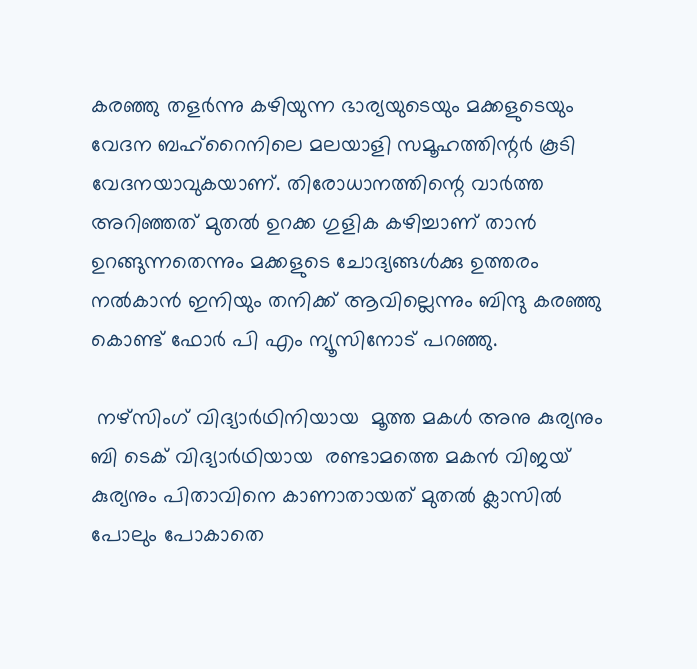കരഞ്ഞു തളർന്നു കഴിയുന്ന ഭാര്യയുടെയും മക്കളുടെയും വേദന ബഹ്‌റൈനിലെ മലയാളി സമൂഹത്തിന്റർ കൂടി വേദനയാവുകയാണ്. തിരോധാനത്തിന്റെ വാർത്ത അറിഞ്ഞത് മുതൽ ഉറക്ക ഗുളിക കഴിച്ചാണ് താൻ ഉറങ്ങുന്നതെന്നും മക്കളുടെ ചോദ്യങ്ങൾക്കു ഉത്തരം നൽകാൻ ഇനിയും തനിക്ക് ആവില്ലെന്നും ബിന്ദു കരഞ്ഞു കൊണ്ട് ഫോർ പി എം ന്യൂസിനോട് പറഞ്ഞു.

 നഴ്‌സിംഗ് വിദ്യാർഥിനിയായ  മൂത്ത മകൾ അനു കുര്യനും ബി ടെക് വിദ്യാർഥിയായ  രണ്ടാമത്തെ മകൻ വിജയ് കുര്യനും പിതാവിനെ കാണാതായത് മുതൽ ക്ലാസിൽ  പോലും പോകാതെ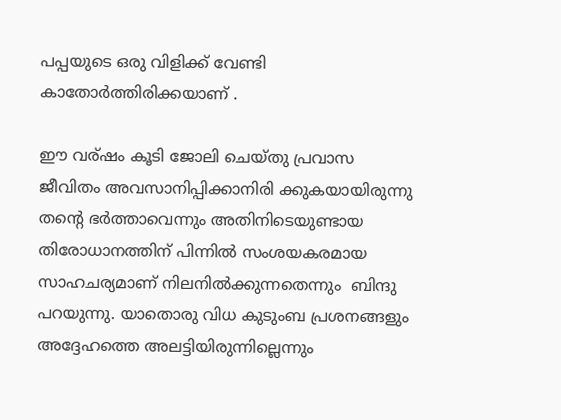പപ്പയുടെ ഒരു വിളിക്ക് വേണ്ടി കാതോര്‍ത്തിരിക്കയാണ് .

ഈ വര്ഷം കൂടി ജോലി ചെയ്തു പ്രവാസ ജീവിതം അവസാനിപ്പിക്കാനിരി ക്കുകയായിരുന്നു തന്റെ ഭർത്താവെന്നും അതിനിടെയുണ്ടായ തിരോധാനത്തിന് പിന്നിൽ സംശയകരമായ സാഹചര്യമാണ് നിലനിൽക്കുന്നതെന്നും  ബിന്ദു പറയുന്നു. യാതൊരു വിധ കുടുംബ പ്രശനങ്ങളും അദ്ദേഹത്തെ അലട്ടിയിരുന്നില്ലെന്നും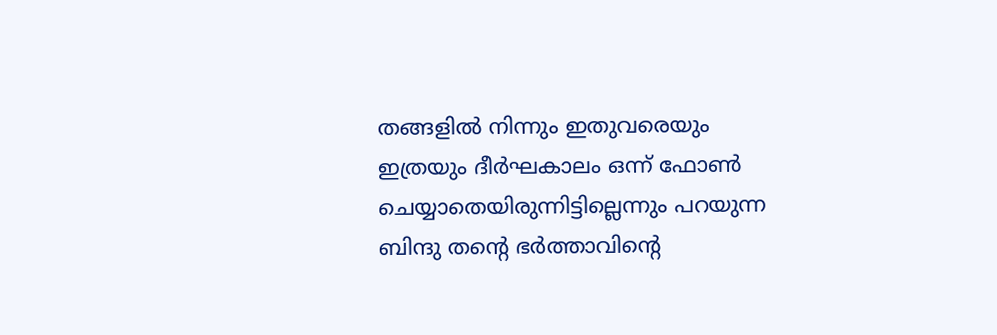തങ്ങളിൽ നിന്നും ഇതുവരെയും ഇത്രയും ദീർഘകാലം ഒന്ന് ഫോൺ ചെയ്യാതെയിരുന്നിട്ടില്ലെന്നും പറയുന്ന ബിന്ദു തന്റെ ഭർത്താവിന്റെ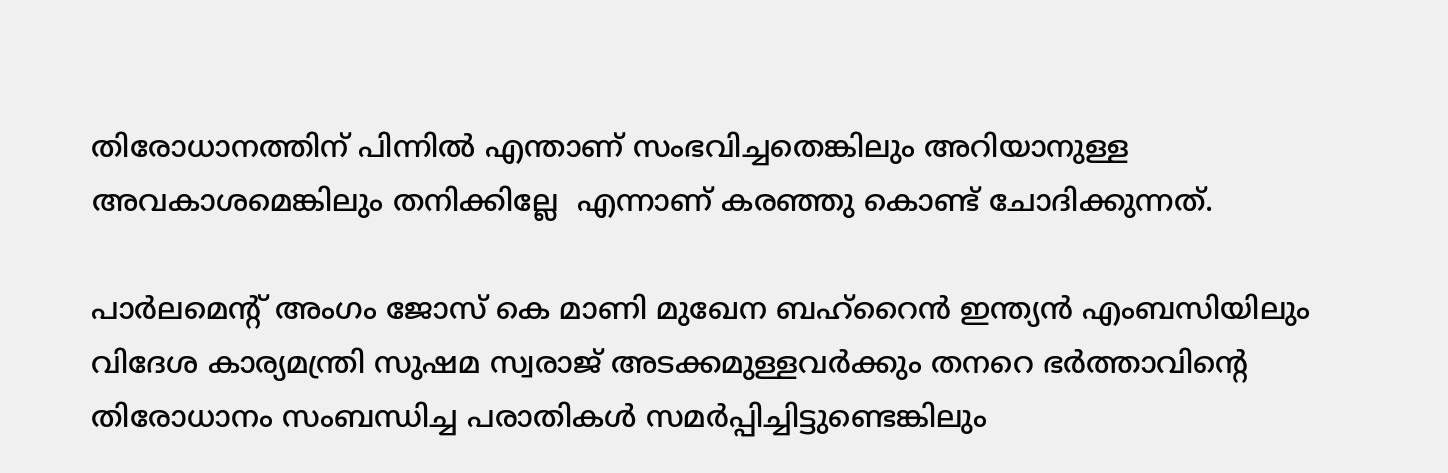തിരോധാനത്തിന് പിന്നിൽ എന്താണ് സംഭവിച്ചതെങ്കിലും അറിയാനുള്ള അവകാശമെങ്കിലും തനിക്കില്ലേ  എന്നാണ് കരഞ്ഞു കൊണ്ട് ചോദിക്കുന്നത്.

പാർലമെന്റ് അംഗം ജോസ് കെ മാണി മുഖേന ബഹ്‌റൈൻ ഇന്ത്യൻ എംബസിയിലും  വിദേശ കാര്യമന്ത്രി സുഷമ സ്വരാജ് അടക്കമുള്ളവർക്കും തനറെ ഭർത്താവിന്റെ തിരോധാനം സംബന്ധിച്ച പരാതികൾ സമർപ്പിച്ചിട്ടുണ്ടെങ്കിലും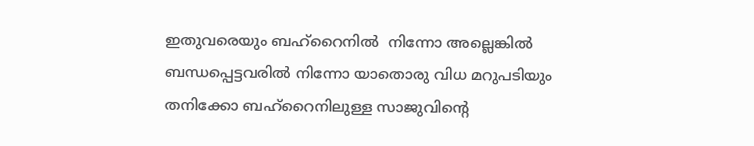ഇതുവരെയും ബഹ്റൈനില്‍  നിന്നോ അല്ലെങ്കിൽ ബന്ധപ്പെട്ടവരിൽ നിന്നോ യാതൊരു വിധ മറുപടിയും തനിക്കോ ബഹ്‌റൈനിലുള്ള സാജുവിന്റെ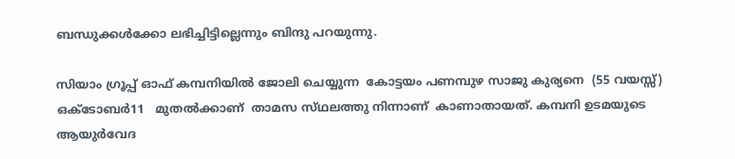ബന്ധുക്കൾക്കോ ലഭിച്ചിട്ടില്ലെന്നും ബിന്ദു പറയുന്നു.

സിയാം ഗ്രൂപ്പ് ഓഫ് കമ്പനിയിൽ ജോലി ചെയ്യുന്ന  കോട്ടയം പണമ്പുഴ സാജു കുര്യനെ  (55 വയസ്സ്)    ഒക്ടോബർ11   മുതൽക്കാണ്  താമസ സ്‌ഥലത്തു നിന്നാണ്  കാണാതായത്. കമ്പനി ഉടമയുടെ  ആയുർവേദ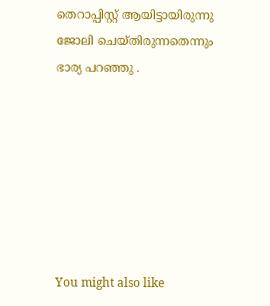തെറാപ്പിസ്റ്റ് ആയിട്ടായിരുന്നു ജോലി ചെയ്തിരുന്നതെന്നും ഭാര്യ പറഞ്ഞു .







You might also like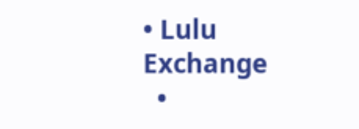• Lulu Exchange
  •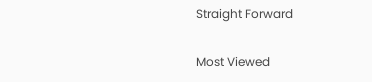Straight Forward

Most Viewed